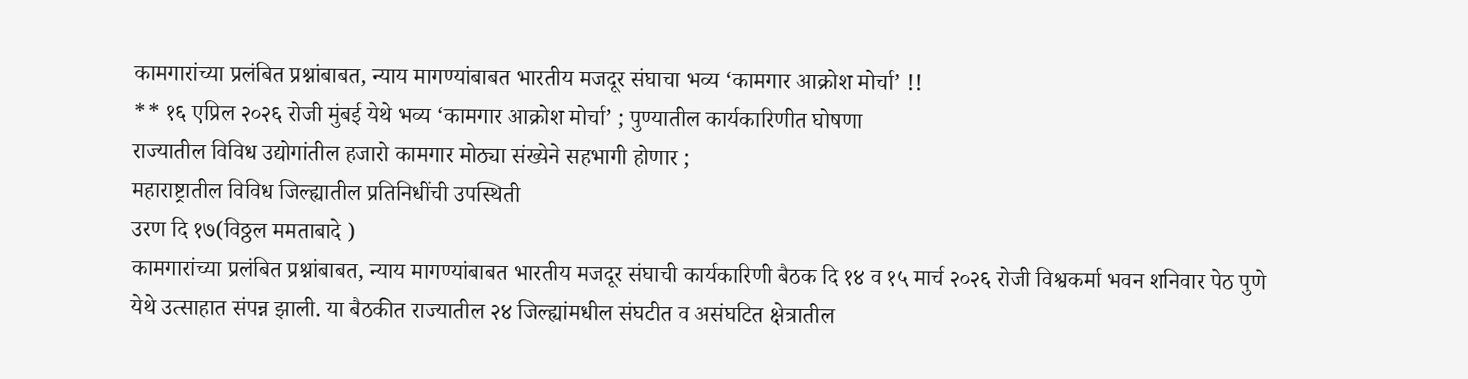कामगारांच्या प्रलंबित प्रश्नांबाबत, न्याय मागण्यांबाबत भारतीय मजदूर संघाचा भव्य ‘कामगार आक्रोश मोर्चा’ !!
** १६ एप्रिल २०२६ रोजी मुंबई येथे भव्य ‘कामगार आक्रोश मोर्चा’ ; पुण्यातील कार्यकारिणीत घोषणा
राज्यातील विविध उद्योगांतील हजारो कामगार मोठ्या संख्येने सहभागी होणार ;
महाराष्ट्रातील विविध जिल्ह्यातील प्रतिनिधींची उपस्थिती
उरण दि १७(विठ्ठल ममताबादे )
कामगारांच्या प्रलंबित प्रश्नांबाबत, न्याय मागण्यांबाबत भारतीय मजदूर संघाची कार्यकारिणी बैठक दि १४ व १५ मार्च २०२६ रोजी विश्वकर्मा भवन शनिवार पेठ पुणे येथे उत्साहात संपन्न झाली. या बैठकीत राज्यातील २४ जिल्ह्यांमधील संघटीत व असंघटित क्षेत्रातील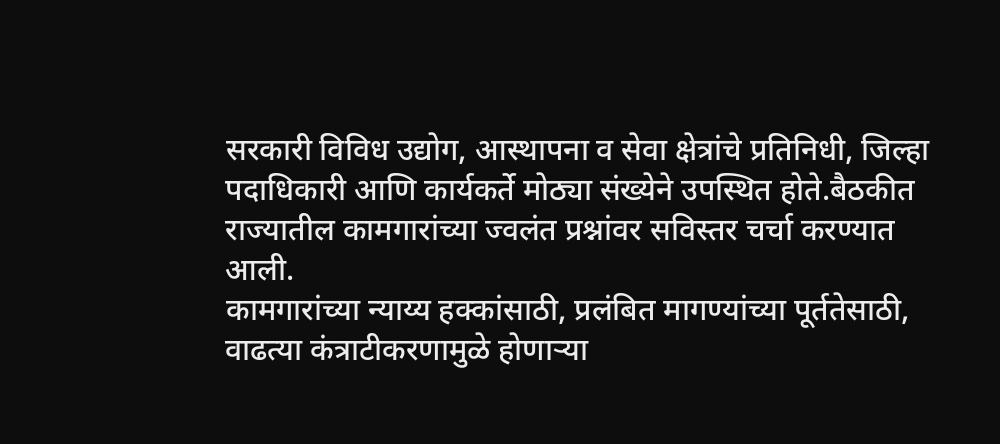सरकारी विविध उद्योग, आस्थापना व सेवा क्षेत्रांचे प्रतिनिधी, जिल्हा पदाधिकारी आणि कार्यकर्ते मोठ्या संख्येने उपस्थित होते.बैठकीत राज्यातील कामगारांच्या ज्वलंत प्रश्नांवर सविस्तर चर्चा करण्यात आली.
कामगारांच्या न्याय्य हक्कांसाठी, प्रलंबित मागण्यांच्या पूर्ततेसाठी, वाढत्या कंत्राटीकरणामुळे होणाऱ्या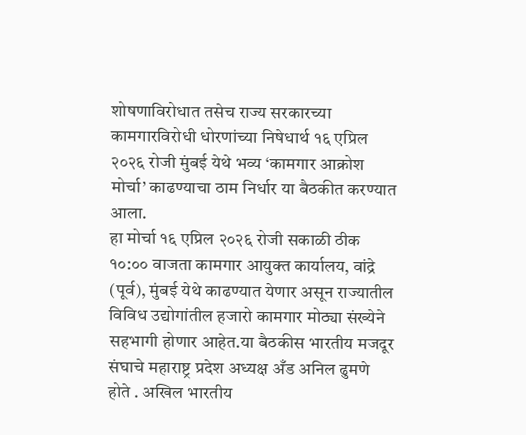शोषणाविरोधात तसेच राज्य सरकारच्या कामगारविरोधी धोरणांच्या निषेधार्थ १६ एप्रिल २०२६ रोजी मुंबई येथे भव्य ‘कामगार आक्रोश मोर्चा’ काढण्याचा ठाम निर्धार या बैठकीत करण्यात आला.
हा मोर्चा १६ एप्रिल २०२६ रोजी सकाळी ठीक १०:०० वाजता कामगार आयुक्त कार्यालय, वांद्रे (पूर्व), मुंबई येथे काढण्यात येणार असून राज्यातील विविध उद्योगांतील हजारो कामगार मोठ्या संख्येने सहभागी होणार आहेत.या बैठकीस भारतीय मजदूर संघाचे महाराष्ट्र प्रदेश अध्यक्ष अँड अनिल ढुमणे होते . अखिल भारतीय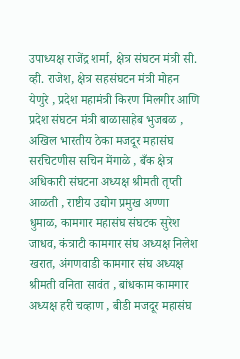उपाध्यक्ष राजेंद्र शर्मा, क्षेत्र संघटन मंत्री सी. व्ही. राजेश, क्षेत्र सहसंघटन मंत्री मोहन येणुरे , प्रदेश महामंत्री किरण मिलगीर आणि प्रदेश संघटन मंत्री बाळासाहेब भुजबळ , अखिल भारतीय ठेका मजदूर महासंघ सरचिटणीस सचिन मेंगाळे , बँक क्षेत्र अधिकारी संघटना अध्यक्ष श्रीमती तृप्ती आळती , राष्टीय उद्योग प्रमुख अण्णा धुमाळ, कामगार महासंघ संघटक सुरेश जाधव, कंत्राटी कामगार संघ अध्यक्ष निलेश खरात, अंगणवाडी कामगार संघ अध्यक्ष श्रीमती वनिता सावंत , बांधकाम कामगार अध्यक्ष हरी चव्हाण , बीडी मजदूर महासंघ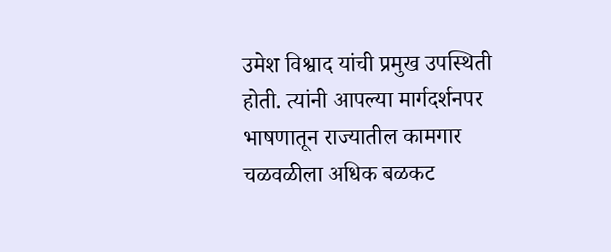उमेश विश्वाद यांची प्रमुख उपस्थिती होती. त्यांनी आपल्या मार्गदर्शनपर भाषणातून राज्यातील कामगार चळवळीला अधिक बळकट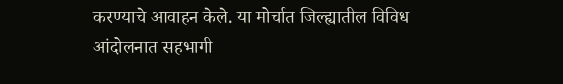करण्याचे आवाहन केले. या मोर्चात जिल्ह्यातील विविध आंदोलनात सहभागी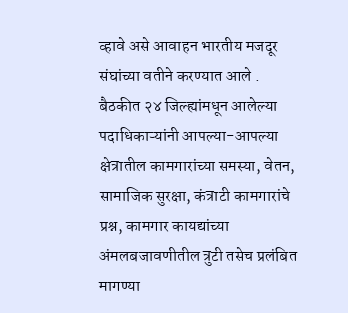व्हावे असे आवाहन भारतीय मजदूर संघांच्या वतीने करण्यात आले .
बैठकीत २४ जिल्ह्यांमधून आलेल्या पदाधिकाऱ्यांनी आपल्या-आपल्या क्षेत्रातील कामगारांच्या समस्या, वेतन, सामाजिक सुरक्षा, कंत्राटी कामगारांचे प्रश्न, कामगार कायद्यांच्या अंमलबजावणीतील त्रुटी तसेच प्रलंबित मागण्या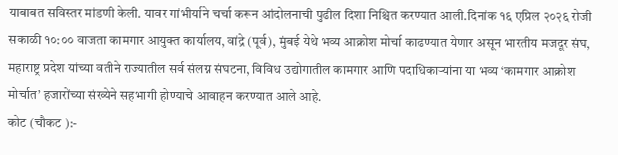याबाबत सविस्तर मांडणी केली. यावर गांभीर्याने चर्चा करून आंदोलनाची पुढील दिशा निश्चित करण्यात आली.दिनांक १६ एप्रिल २०२६ रोजी सकाळी १०:०० वाजता कामगार आयुक्त कार्यालय, वांद्रे (पूर्व), मुंबई येथे भव्य आक्रोश मोर्चा काढण्यात येणार असून भारतीय मजदूर संघ, महाराष्ट्र प्रदेश यांच्या वतीने राज्यातील सर्व संलग्न संघटना, विविध उद्योगातील कामगार आणि पदाधिकाऱ्यांना या भव्य ‘कामगार आक्रोश मोर्चात’ हजारोंच्या संख्येने सहभागी होण्याचे आवाहन करण्यात आले आहे.
कोट (चौकट ):-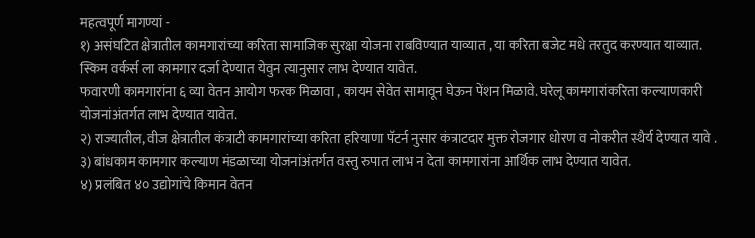महत्वपूर्ण मागण्यां -
१) असंघटित क्षेत्रातील कामगारांच्या करिता सामाजिक सुरक्षा योजना राबविण्यात याव्यात , या करिता बजेट मधे तरतुद करण्यात याव्यात. स्किम वर्कर्स ला कामगार दर्जा देण्यात येवुन त्यानुसार लाभ देण्यात यावेत.
फवारणी कामगारांना ६ व्या वेतन आयोग फरक मिळावा , कायम सेवेत सामावून घेऊन पेंशन मिळावे. घरेलू कामगारांकरिता कल्याणकारी योजनांअंतर्गत लाभ देण्यात यावेत.
२) राज्यातील, वीज क्षेत्रातील कंत्राटी कामगारांच्या करिता हरियाणा पॅटर्न नुसार कंत्राटदार मुक्त रोजगार धोरण व नोकरीत स्थैर्य देण्यात यावे .
३) बांधकाम कामगार कल्याण मंडळाच्या योजनांअंतर्गत वस्तु रुपात लाभ न देता कामगारांना आर्थिक लाभ देण्यात यावेत.
४) प्रलंबित ४० उद्योगांचे किमान वेतन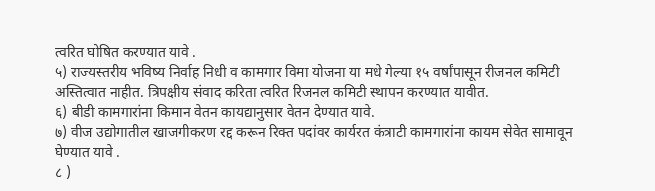त्वरित घोषित करण्यात यावे .
५) राज्यस्तरीय भविष्य निर्वाह निधी व कामगार विमा योजना या मधे गेल्या १५ वर्षांपासून रीजनल कमिटी अस्तित्वात नाहीत. त्रिपक्षीय संवाद करिता त्वरित रिजनल कमिटी स्थापन करण्यात यावीत.
६) बीडी कामगारांना किमान वेतन कायद्यानुसार वेतन देण्यात यावे.
७) वीज उद्योगातील खाजगीकरण रद्द करून रिक्त पदांवर कार्यरत कंत्राटी कामगारांना कायम सेवेत सामावून घेण्यात यावे .
८ )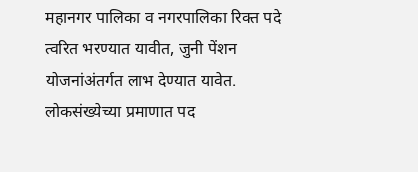महानगर पालिका व नगरपालिका रिक्त पदे त्वरित भरण्यात यावीत, जुनी पेंशन योजनांअंतर्गत लाभ देण्यात यावेत.
लोकसंख्येच्या प्रमाणात पद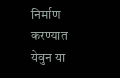निर्माण करण्यात येवुन या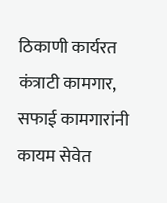ठिकाणी कार्यरत कंत्राटी कामगार, सफाई कामगारांनी कायम सेवेत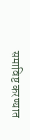समाविष्ट करण्यात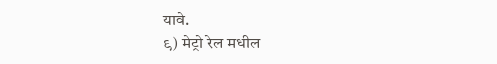यावे.
९) मेट्रो रेल मधील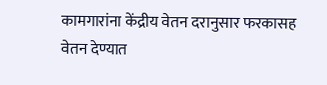कामगारांना केंद्रीय वेतन दरानुसार फरकासह वेतन देण्यात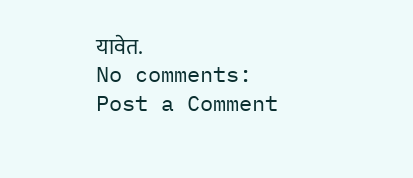यावेत.
No comments:
Post a Comment